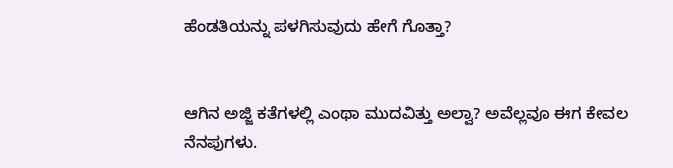ಹೆಂಡತಿಯನ್ನು ಪಳಗಿಸುವುದು ಹೇಗೆ ಗೊತ್ತಾ?


ಆಗಿನ ಅಜ್ಜಿ ಕತೆಗಳಲ್ಲಿ ಎಂಥಾ ಮುದವಿತ್ತು ಅಲ್ವಾ? ಅವೆಲ್ಲವೂ ಈಗ ಕೇವಲ ನೆನಪುಗಳು.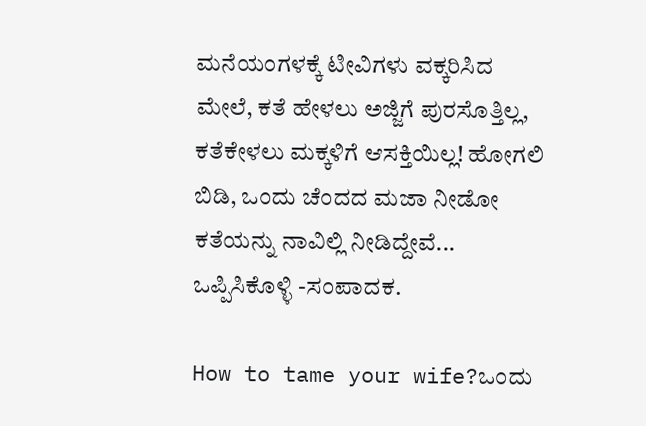ಮನೆಯಂಗಳಕ್ಕೆ ಟೀವಿಗಳು ವಕ್ಕರಿಸಿದ ಮೇಲೆ, ಕತೆ ಹೇಳಲು ಅಜ್ಜಿಗೆ ಪುರಸೊತ್ತಿಲ್ಲ, ಕತೆಕೇಳಲು ಮಕ್ಕಳಿಗೆ ಆಸಕ್ತಿಯಿಲ್ಲ! ಹೋಗಲಿ ಬಿಡಿ, ಒಂದು ಚೆಂದದ ಮಜಾ ನೀಡೋ ಕತೆಯನ್ನು ನಾವಿಲ್ಲಿ ನೀಡಿದ್ದೇವೆ... ಒಪ್ಪಿಸಿಕೊಳ್ಳಿ -ಸಂಪಾದಕ.

How to tame your wife?ಒಂದು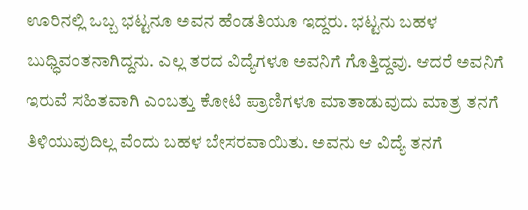ಊರಿನಲ್ಲಿ ಒಬ್ಬ ಭಟ್ಟನೂ ಅವನ ಹೆಂಡತಿಯೂ ಇದ್ದರು. ಭಟ್ಟನು ಬಹಳ ಬುಧ್ಧಿವಂತನಾಗಿದ್ದನು. ಎಲ್ಲ ತರದ ವಿದ್ಯೆಗಳೂ ಅವನಿಗೆ ಗೊತ್ತಿದ್ದವು. ಆದರೆ ಅವನಿಗೆ ಇರುವೆ ಸಹಿತವಾಗಿ ಎಂಬತ್ತು ಕೋಟಿ ಪ್ರಾಣಿಗಳೂ ಮಾತಾಡುವುದು ಮಾತ್ರ ತನಗೆ ತಿಳಿಯುವುದಿಲ್ಲ ವೆಂದು ಬಹಳ ಬೇಸರವಾಯಿತು. ಅವನು ಆ ವಿದ್ಯೆ ತನಗೆ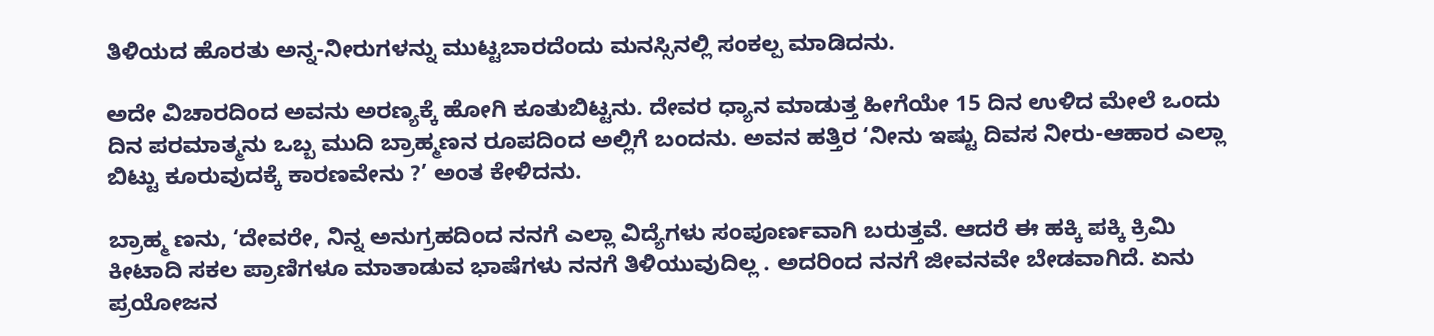ತಿಳಿಯದ ಹೊರತು ಅನ್ನ-ನೀರುಗಳನ್ನು ಮುಟ್ಟಬಾರದೆಂದು ಮನಸ್ಸಿನಲ್ಲಿ ಸಂಕಲ್ಪ ಮಾಡಿದನು.

ಅದೇ ವಿಚಾರದಿಂದ ಅವನು ಅರಣ್ಯಕ್ಕೆ ಹೋಗಿ ಕೂತುಬಿಟ್ಟನು. ದೇವರ ಧ್ಯಾನ ಮಾಡುತ್ತ ಹೀಗೆಯೇ 15 ದಿನ ಉಳಿದ ಮೇಲೆ ಒಂದು ದಿನ ಪರಮಾತ್ಮನು ಒಬ್ಬ ಮುದಿ ಬ್ರಾಹ್ಮಣನ ರೂಪದಿಂದ ಅಲ್ಲಿಗೆ ಬಂದನು. ಅವನ ಹತ್ತಿರ ‘ನೀನು ಇಷ್ಟು ದಿವಸ ನೀರು-ಆಹಾರ ಎಲ್ಲಾ ಬಿಟ್ಟು ಕೂರುವುದಕ್ಕೆ ಕಾರಣವೇನು ?’ ಅಂತ ಕೇಳಿದನು.

ಬ್ರಾಹ್ಮ ಣನು, ‘ದೇವರೇ, ನಿನ್ನ ಅನುಗ್ರಹದಿಂದ ನನಗೆ ಎಲ್ಲಾ ವಿದ್ಯೆಗಳು ಸಂಪೂರ್ಣವಾಗಿ ಬರುತ್ತವೆ. ಆದರೆ ಈ ಹಕ್ಕಿ ಪಕ್ಕಿ ಕ್ರಿಮಿ ಕೀಟಾದಿ ಸಕಲ ಪ್ರಾಣಿಗಳೂ ಮಾತಾಡುವ ಭಾಷೆಗಳು ನನಗೆ ತಿಳಿಯುವುದಿಲ್ಲ . ಅದರಿಂದ ನನಗೆ ಜೀವನವೇ ಬೇಡವಾಗಿದೆ. ಏನು ಪ್ರಯೋಜನ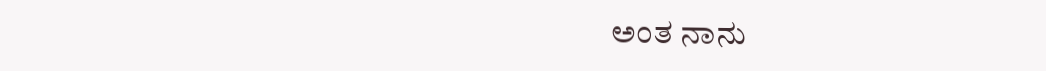ಅಂತ ನಾನು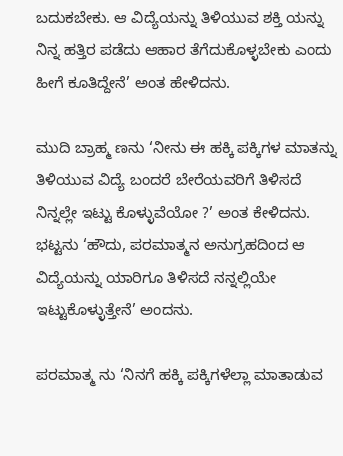ಬದುಕಬೇಕು. ಆ ವಿದ್ಯೆಯನ್ನು ತಿಳಿಯುವ ಶಕ್ತಿ ಯನ್ನು ನಿನ್ನ ಹತ್ತಿರ ಪಡೆದು ಆಹಾರ ತೆಗೆದುಕೊಳ್ಳಬೇಕು ಎಂದು ಹೀಗೆ ಕೂತಿದ್ದೇನೆ’ ಅಂತ ಹೇಳಿದನು.

ಮುದಿ ಬ್ರಾಹ್ಮ ಣನು ‘ನೀನು ಈ ಹಕ್ಕಿ ಪಕ್ಕಿಗಳ ಮಾತನ್ನು ತಿಳಿಯುವ ವಿದ್ಯೆ ಬಂದರೆ ಬೇರೆಯವರಿಗೆ ತಿಳಿಸದೆ ನಿನ್ನಲ್ಲೇ ಇಟ್ಟು ಕೊಳ್ಳುವೆಯೋ ?’ ಅಂತ ಕೇಳಿದನು. ಭಟ್ಟನು ‘ಹೌದು, ಪರಮಾತ್ಮನ ಅನುಗ್ರಹದಿಂದ ಆ ವಿದ್ಯೆಯನ್ನು ಯಾರಿಗೂ ತಿಳಿಸದೆ ನನ್ನಲ್ಲಿಯೇ ಇಟ್ಟುಕೊಳ್ಳುತ್ತೇನೆ’ ಅಂದನು.

ಪರಮಾತ್ಮ ನು ‘ನಿನಗೆ ಹಕ್ಕಿ ಪಕ್ಕಿಗಳೆಲ್ಲಾ ಮಾತಾಡುವ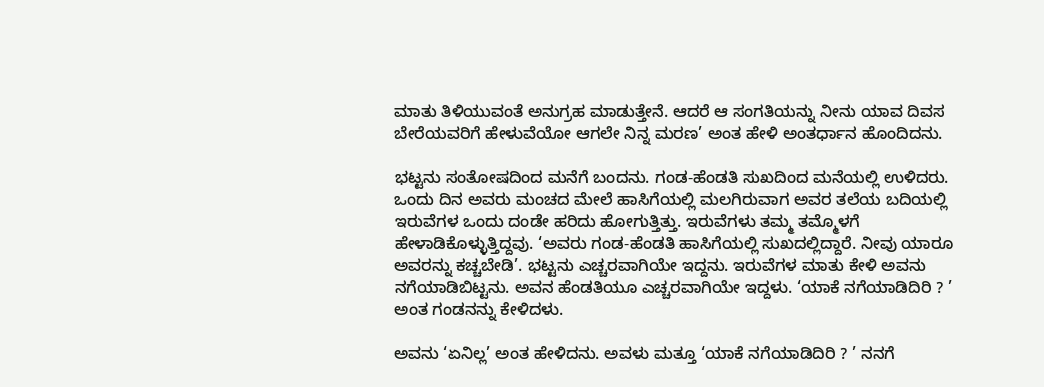ಮಾತು ತಿಳಿಯುವಂತೆ ಅನುಗ್ರಹ ಮಾಡುತ್ತೇನೆ. ಆದರೆ ಆ ಸಂಗತಿಯನ್ನು ನೀನು ಯಾವ ದಿವಸ ಬೇರೆಯವರಿಗೆ ಹೇಳುವೆಯೋ ಆಗಲೇ ನಿನ್ನ ಮರಣ’ ಅಂತ ಹೇಳಿ ಅಂತರ್ಧಾನ ಹೊಂದಿದನು.

ಭಟ್ಟನು ಸಂತೋಷದಿಂದ ಮನೆಗೆ ಬಂದನು. ಗಂಡ-ಹೆಂಡತಿ ಸುಖದಿಂದ ಮನೆಯಲ್ಲಿ ಉಳಿದರು. ಒಂದು ದಿನ ಅವರು ಮಂಚದ ಮೇಲೆ ಹಾಸಿಗೆಯಲ್ಲಿ ಮಲಗಿರುವಾಗ ಅವರ ತಲೆಯ ಬದಿಯಲ್ಲಿ ಇರುವೆಗಳ ಒಂದು ದಂಡೇ ಹರಿದು ಹೋಗುತ್ತಿತ್ತು. ಇರುವೆಗಳು ತಮ್ಮ ತಮ್ಮೊಳಗೆ ಹೇಳಾಡಿಕೊಳ್ಳುತ್ತಿದ್ದವು. ‘ಅವರು ಗಂಡ-ಹೆಂಡತಿ ಹಾಸಿಗೆಯಲ್ಲಿ ಸುಖದಲ್ಲಿದ್ದಾರೆ. ನೀವು ಯಾರೂ ಅವರನ್ನು ಕಚ್ಚಬೇಡಿ’. ಭಟ್ಟನು ಎಚ್ಚರವಾಗಿಯೇ ಇದ್ದನು. ಇರುವೆಗಳ ಮಾತು ಕೇಳಿ ಅವನು ನಗೆಯಾಡಿಬಿಟ್ಟನು. ಅವನ ಹೆಂಡತಿಯೂ ಎಚ್ಚರವಾಗಿಯೇ ಇದ್ದಳು. ‘ಯಾಕೆ ನಗೆಯಾಡಿದಿರಿ ? ’ ಅಂತ ಗಂಡನನ್ನು ಕೇಳಿದಳು.

ಅವನು ‘ಏನಿಲ್ಲ’ ಅಂತ ಹೇಳಿದನು. ಅವಳು ಮತ್ತೂ ‘ಯಾಕೆ ನಗೆಯಾಡಿದಿರಿ ? ’ ನನಗೆ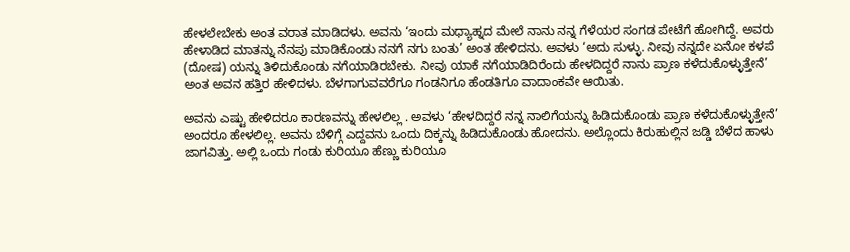ಹೇಳಲೇಬೇಕು ಅಂತ ವರಾತ ಮಾಡಿದಳು. ಅವನು ‘ಇಂದು ಮಧ್ಯಾಹ್ನದ ಮೇಲೆ ನಾನು ನನ್ನ ಗೆಳೆಯರ ಸಂಗಡ ಪೇಟೆಗೆ ಹೋಗಿದ್ದೆ. ಅವರು ಹೇಳಾಡಿದ ಮಾತನ್ನು ನೆನಪು ಮಾಡಿಕೊಂಡು ನನಗೆ ನಗು ಬಂತು’ ಅಂತ ಹೇಳಿದನು. ಅವಳು ‘ಅದು ಸುಳ್ಳು. ನೀವು ನನ್ನದೇ ಏನೋ ಕಳಪೆ (ದೋಷ) ಯನ್ನು ತಿಳಿದುಕೊಂಡು ನಗೆಯಾಡಿರಬೇಕು. ನೀವು ಯಾಕೆ ನಗೆಯಾಡಿದಿರೆಂದು ಹೇಳದಿದ್ದರೆ ನಾನು ಪ್ರಾಣ ಕಳೆದುಕೊಳ್ಳುತ್ತೇನೆ’ ಅಂತ ಅವನ ಹತ್ತಿರ ಹೇಳಿದಳು. ಬೆಳಗಾಗುವವರೆಗೂ ಗಂಡನಿಗೂ ಹೆಂಡತಿಗೂ ವಾದಾಂಕವೇ ಆಯಿತು.

ಅವನು ಎಷ್ಟು ಹೇಳಿದರೂ ಕಾರಣವನ್ನು ಹೇಳಲಿಲ್ಲ . ಅವಳು ‘ಹೇಳದಿದ್ದರೆ ನನ್ನ ನಾಲಿಗೆಯನ್ನು ಹಿಡಿದುಕೊಂಡು ಪ್ರಾಣ ಕಳೆದುಕೊಳ್ಳುತ್ತೇನೆ’ ಅಂದರೂ ಹೇಳಲಿಲ್ಲ. ಅವನು ಬೆಳಿಗ್ಗೆ ಎದ್ದವನು ಒಂದು ದಿಕ್ಕನ್ನು ಹಿಡಿದುಕೊಂಡು ಹೋದನು. ಅಲ್ಲೊಂದು ಕಿರುಹುಲ್ಲಿನ ಜಡ್ಡಿ ಬೆಳೆದ ಹಾಳು ಜಾಗವಿತ್ತು. ಅಲ್ಲಿ ಒಂದು ಗಂಡು ಕುರಿಯೂ ಹೆಣ್ಣು ಕುರಿಯೂ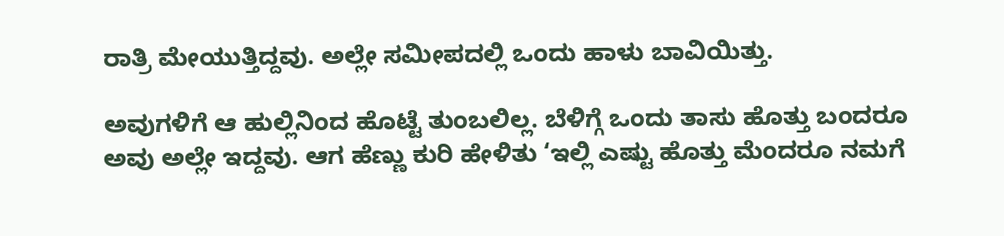ರಾತ್ರಿ ಮೇಯುತ್ತಿದ್ದವು. ಅಲ್ಲೇ ಸಮೀಪದಲ್ಲಿ ಒಂದು ಹಾಳು ಬಾವಿಯಿತ್ತು.

ಅವುಗಳಿಗೆ ಆ ಹುಲ್ಲಿನಿಂದ ಹೊಟ್ಟೆ ತುಂಬಲಿಲ್ಲ. ಬೆಳಿಗ್ಗೆ ಒಂದು ತಾಸು ಹೊತ್ತು ಬಂದರೂ ಅವು ಅಲ್ಲೇ ಇದ್ದವು. ಆಗ ಹೆಣ್ಣು ಕುರಿ ಹೇಳಿತು ‘ಇಲ್ಲಿ ಎಷ್ಟು ಹೊತ್ತು ಮೆಂದರೂ ನಮಗೆ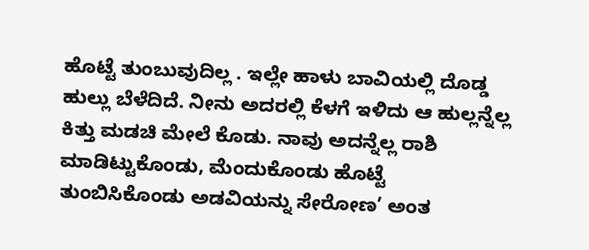ಹೊಟ್ಟೆ ತುಂಬುವುದಿಲ್ಲ . ಇಲ್ಲೇ ಹಾಳು ಬಾವಿಯಲ್ಲಿ ದೊಡ್ಡ ಹುಲ್ಲು ಬೆಳೆದಿದೆ. ನೀನು ಅದರಲ್ಲಿ ಕೆಳಗೆ ಇಳಿದು ಆ ಹುಲ್ಲನ್ನೆಲ್ಲ ಕಿತ್ತು ಮಡಚಿ ಮೇಲೆ ಕೊಡು. ನಾವು ಅದನ್ನೆಲ್ಲ ರಾಶಿ ಮಾಡಿಟ್ಟುಕೊಂಡು, ಮೆಂದುಕೊಂಡು ಹೊಟ್ಟೆ ತುಂಬಿಸಿಕೊಂಡು ಅಡವಿಯನ್ನು ಸೇರೋಣ’ ಅಂತ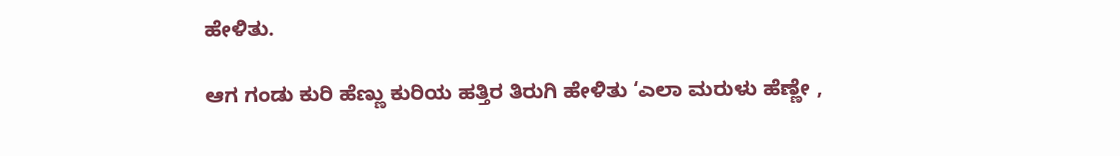ಹೇಳಿತು.

ಆಗ ಗಂಡು ಕುರಿ ಹೆಣ್ಣು ಕುರಿಯ ಹತ್ತಿರ ತಿರುಗಿ ಹೇಳಿತು ‘ಎಲಾ ಮರುಳು ಹೆಣ್ಣೇ ,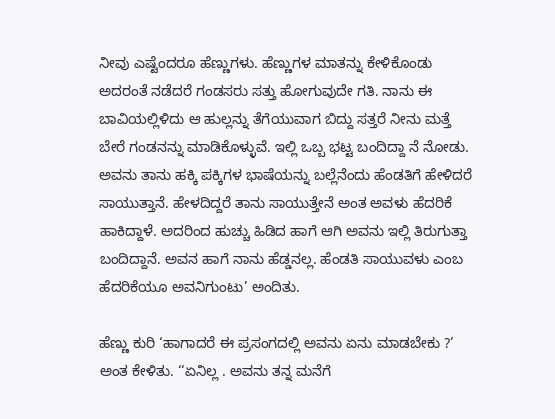ನೀವು ಎಷ್ಟೆಂದರೂ ಹೆಣ್ಣುಗಳು. ಹೆಣ್ಣುಗಳ ಮಾತನ್ನು ಕೇಳಿಕೊಂಡು ಅದರಂತೆ ನಡೆದರೆ ಗಂಡಸರು ಸತ್ತು ಹೋಗುವುದೇ ಗತಿ. ನಾನು ಈ ಬಾವಿಯಲ್ಲಿಳಿದು ಆ ಹುಲ್ಲನ್ನು ತೆಗೆಯುವಾಗ ಬಿದ್ದು ಸತ್ತರೆ ನೀನು ಮತ್ತೆ ಬೇರೆ ಗಂಡನನ್ನು ಮಾಡಿಕೊಳ್ಳುವೆ. ಇಲ್ಲಿ ಒಬ್ಬ ಭಟ್ಟ ಬಂದಿದ್ದಾ ನೆ ನೋಡು. ಅವನು ತಾನು ಹಕ್ಕಿ ಪಕ್ಕಿಗಳ ಭಾಷೆಯನ್ನು ಬಲ್ಲೆನೆಂದು ಹೆಂಡತಿಗೆ ಹೇಳಿದರೆ ಸಾಯುತ್ತಾನೆ. ಹೇಳದಿದ್ದರೆ ತಾನು ಸಾಯುತ್ತೇನೆ ಅಂತ ಅವಳು ಹೆದರಿಕೆ ಹಾಕಿದ್ದಾಳೆ. ಅದರಿಂದ ಹುಚ್ಚು ಹಿಡಿದ ಹಾಗೆ ಆಗಿ ಅವನು ಇಲ್ಲಿ ತಿರುಗುತ್ತಾ ಬಂದಿದ್ದಾನೆ. ಅವನ ಹಾಗೆ ನಾನು ಹೆಡ್ಡನಲ್ಲ. ಹೆಂಡತಿ ಸಾಯುವಳು ಎಂಬ ಹೆದರಿಕೆಯೂ ಅವನಿಗುಂಟು’ ಅಂದಿತು.

ಹೆಣ್ಣು ಕುರಿ ‘ಹಾಗಾದರೆ ಈ ಪ್ರಸಂಗದಲ್ಲಿ ಅವನು ಏನು ಮಾಡಬೇಕು ?’ ಅಂತ ಕೇಳಿತು. ‘‘ಏನಿಲ್ಲ . ಅವನು ತನ್ನ ಮನೆಗೆ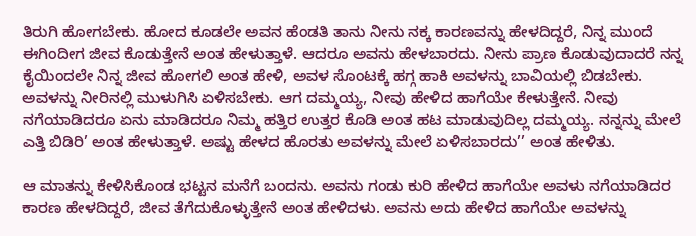ತಿರುಗಿ ಹೋಗಬೇಕು. ಹೋದ ಕೂಡಲೇ ಅವನ ಹೆಂಡತಿ ತಾನು ನೀನು ನಕ್ಕ ಕಾರಣವನ್ನು ಹೇಳದಿದ್ದರೆ, ನಿನ್ನ ಮುಂದೆ ಈಗಿಂದೀಗ ಜೀವ ಕೊಡುತ್ತೇನೆ ಅಂತ ಹೇಳುತ್ತಾಳೆ. ಆದರೂ ಅವನು ಹೇಳಬಾರದು. ನೀನು ಪ್ರಾಣ ಕೊಡುವುದಾದರೆ ನನ್ನ ಕೈಯಿಂದಲೇ ನಿನ್ನ ಜೀವ ಹೋಗಲಿ ಅಂತ ಹೇಳಿ, ಅವಳ ಸೊಂಟಕ್ಕೆ ಹಗ್ಗ ಹಾಕಿ ಅವಳನ್ನು ಬಾವಿಯಲ್ಲಿ ಬಿಡಬೇಕು. ಅವಳನ್ನು ನೀರಿನಲ್ಲಿ ಮುಳುಗಿಸಿ ಏಳಿಸಬೇಕು. ಆಗ ದಮ್ಮಯ್ಯ, ನೀವು ಹೇಳಿದ ಹಾಗೆಯೇ ಕೇಳುತ್ತೇನೆ. ನೀವು ನಗೆಯಾಡಿದರೂ ಏನು ಮಾಡಿದರೂ ನಿಮ್ಮ ಹತ್ತಿರ ಉತ್ತರ ಕೊಡಿ ಅಂತ ಹಟ ಮಾಡುವುದಿಲ್ಲ ದಮ್ಮಯ್ಯ. ನನ್ನನ್ನು ಮೇಲೆ ಎತ್ತಿ ಬಿಡಿರಿ’ ಅಂತ ಹೇಳುತ್ತಾಳೆ. ಅಷ್ಟು ಹೇಳದ ಹೊರತು ಅವಳನ್ನು ಮೇಲೆ ಏಳಿಸಬಾರದು’’ ಅಂತ ಹೇಳಿತು.

ಆ ಮಾತನ್ನು ಕೇಳಿಸಿಕೊಂಡ ಭಟ್ಟನ ಮನೆಗೆ ಬಂದನು. ಅವನು ಗಂಡು ಕುರಿ ಹೇಳಿದ ಹಾಗೆಯೇ ಅವಳು ನಗೆಯಾಡಿದರ ಕಾರಣ ಹೇಳದಿದ್ದರೆ, ಜೀವ ತೆಗೆದುಕೊಳ್ಳುತ್ತೇನೆ ಅಂತ ಹೇಳಿದಳು. ಅವನು ಅದು ಹೇಳಿದ ಹಾಗೆಯೇ ಅವಳನ್ನು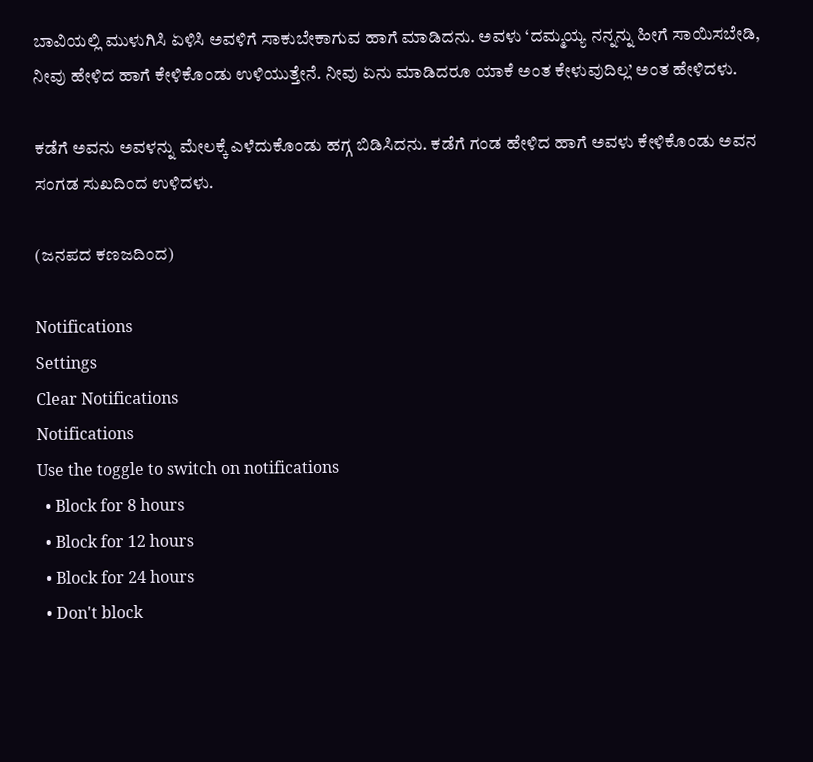ಬಾವಿಯಲ್ಲಿ ಮುಳುಗಿಸಿ ಏಳಿಸಿ ಅವಳಿಗೆ ಸಾಕುಬೇಕಾಗುವ ಹಾಗೆ ಮಾಡಿದನು. ಅವಳು ‘ದಮ್ಮಯ್ಯ ನನ್ನನ್ನು ಹೀಗೆ ಸಾಯಿಸಬೇಡಿ, ನೀವು ಹೇಳಿದ ಹಾಗೆ ಕೇಳಿಕೊಂಡು ಉಳಿಯುತ್ತೇನೆ. ನೀವು ಏನು ಮಾಡಿದರೂ ಯಾಕೆ ಅಂತ ಕೇಳುವುದಿಲ್ಲ’ ಅಂತ ಹೇಳಿದಳು.

ಕಡೆಗೆ ಅವನು ಅವಳನ್ನು ಮೇಲಕ್ಕೆ ಎಳೆದುಕೊಂಡು ಹಗ್ಗ ಬಿಡಿಸಿದನು. ಕಡೆಗೆ ಗಂಡ ಹೇಳಿದ ಹಾಗೆ ಅವಳು ಕೇಳಿಕೊಂಡು ಅವನ ಸಂಗಡ ಸುಖದಿಂದ ಉಳಿದಳು.

(ಜನಪದ ಕಣಜದಿಂದ)

Notifications
Settings
Clear Notifications
Notifications
Use the toggle to switch on notifications
  • Block for 8 hours
  • Block for 12 hours
  • Block for 24 hours
  • Don't block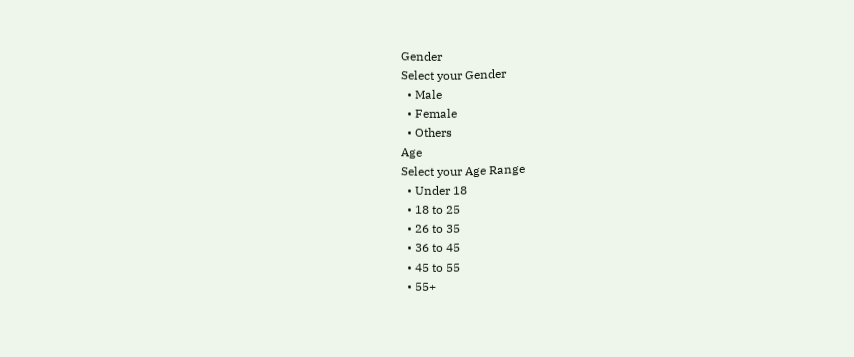Gender
Select your Gender
  • Male
  • Female
  • Others
Age
Select your Age Range
  • Under 18
  • 18 to 25
  • 26 to 35
  • 36 to 45
  • 45 to 55
  • 55+